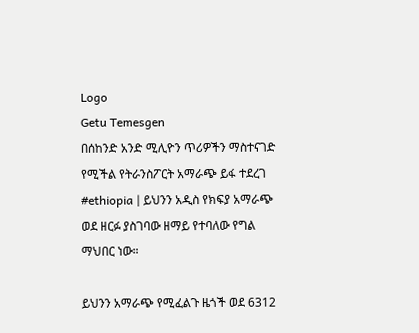Logo
Getu Temesgen
በሰከንድ አንድ ሚሊዮን ጥሪዎችን ማስተናገድ የሚችል የትራንስፖርት አማራጭ ይፋ ተደረገ
#ethiopia | ይህንን አዲስ የክፍያ አማራጭ ወደ ዘርፉ ያስገባው ዘማይ የተባለው የግል ማህበር ነው።

ይህንን አማራጭ የሚፈልጉ ዜጎች ወደ 6312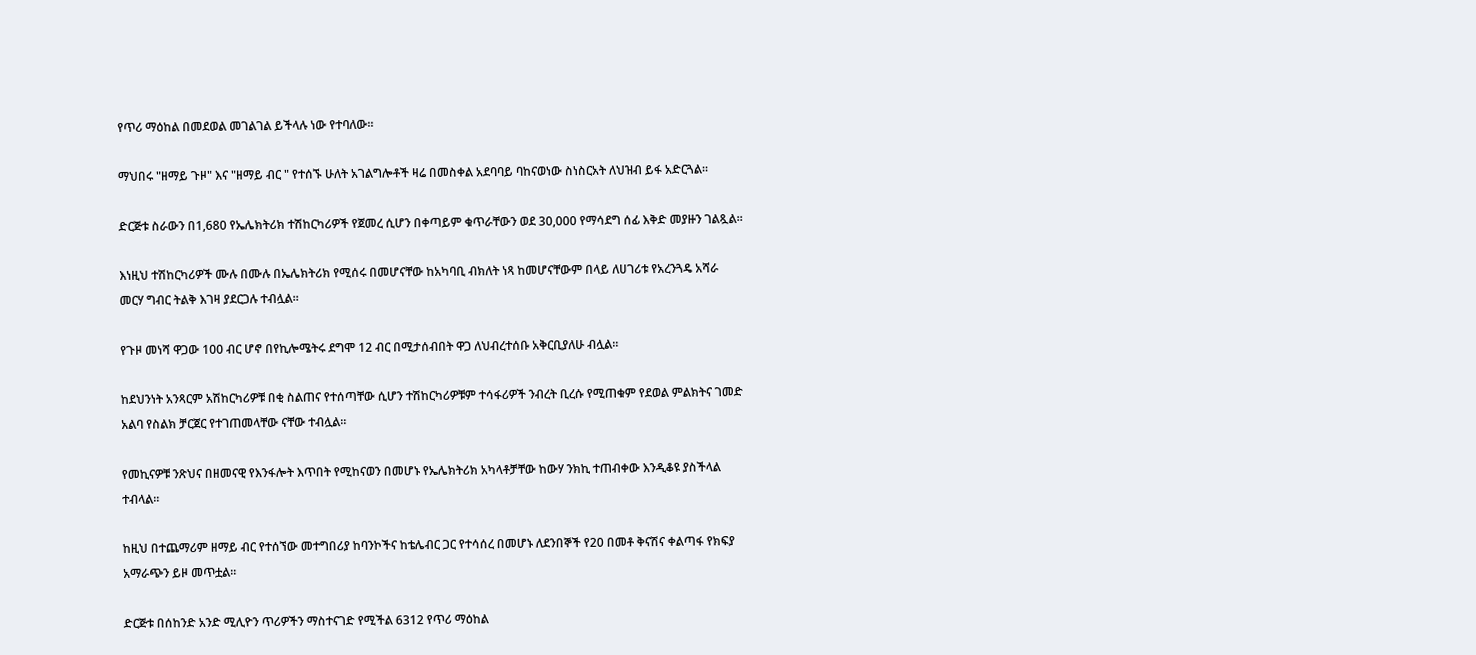የጥሪ ማዕከል በመደወል መገልገል ይችላሉ ነው የተባለው።

ማህበሩ "ዘማይ ጉዞ" እና "ዘማይ ብር " የተሰኙ ሁለት አገልግሎቶች ዛሬ በመስቀል አደባባይ ባከናወነው ስነስርአት ለህዝብ ይፋ አድርጓል።

ድርጅቱ ስራውን በ1,680 የኤሌክትሪክ ተሽከርካሪዎች የጀመረ ሲሆን በቀጣይም ቁጥራቸውን ወደ 30,000 የማሳደግ ሰፊ እቅድ መያዙን ገልጿል።

እነዚህ ተሽከርካሪዎች ሙሉ በሙሉ በኤሌክትሪክ የሚሰሩ በመሆናቸው ከአካባቢ ብክለት ነጻ ከመሆናቸውም በላይ ለሀገሪቱ የአረንጓዴ አሻራ መርሃ ግብር ትልቅ እገዛ ያደርጋሉ ተብሏል።

የጉዞ መነሻ ዋጋው 100 ብር ሆኖ በየኪሎሜትሩ ደግሞ 12 ብር በሚታሰብበት ዋጋ ለህብረተሰቡ አቅርቢያለሁ ብሏል።

ከደህንነት አንጻርም አሽከርካሪዎቹ በቂ ስልጠና የተሰጣቸው ሲሆን ተሽከርካሪዎቹም ተሳፋሪዎች ንብረት ቢረሱ የሚጠቁም የደወል ምልክትና ገመድ አልባ የስልክ ቻርጀር የተገጠመላቸው ናቸው ተብሏል።

የመኪናዎቹ ንጽህና በዘመናዊ የእንፋሎት እጥበት የሚከናወን በመሆኑ የኤሌክትሪክ አካላቶቻቸው ከውሃ ንክኪ ተጠብቀው እንዲቆዩ ያስችላል ተብላል።

ከዚህ በተጨማሪም ዘማይ ብር የተሰኘው መተግበሪያ ከባንኮችና ከቴሌብር ጋር የተሳሰረ በመሆኑ ለደንበኞች የ20 በመቶ ቅናሽና ቀልጣፋ የክፍያ አማራጭን ይዞ መጥቷል።

ድርጅቱ በሰከንድ አንድ ሚሊዮን ጥሪዎችን ማስተናገድ የሚችል 6312 የጥሪ ማዕከል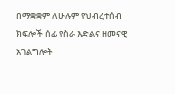በማቋቋም ለሁሉም የህብረተሰብ ክፍሎች ሰፊ የስራ እድልና ዘመናዊ አገልግሎት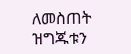ለመስጠት ዝግጁቱን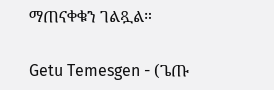ማጠናቀቁን ገልጿል።

Getu Temesgen - (ጌጡ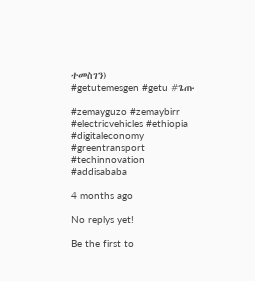ተመስገን)
#getutemesgen #getu #ጌጡ

#zemayguzo #zemaybirr #electricvehicles #ethiopia #digitaleconomy #greentransport #techinnovation #addisababa

4 months ago

No replys yet!

Be the first to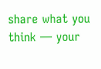share what you think — your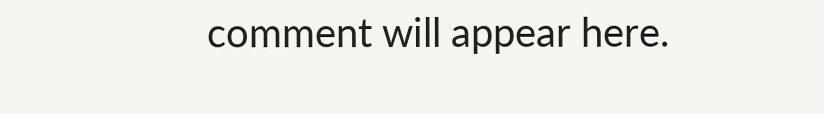comment will appear here.